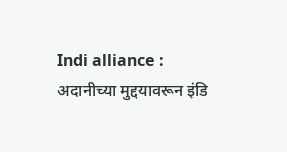Indi alliance : अदानीच्या मुद्दयावरून इंडि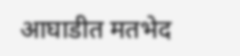आघाडीत मतभेद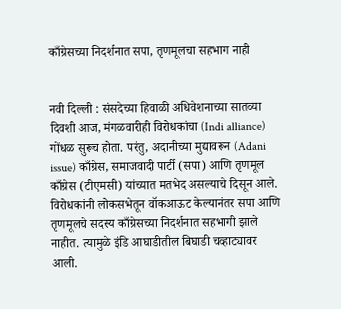काँग्रेसच्या निदर्शनात सपा, तृणमूलचा सहभाग नाही


नवी दिल्ली : संसदेच्या हिवाळी अधिवेशनाच्या सातव्या दिवशी आज, मंगळवारीही विरोधकांचा (Indi alliance) गोंधळ सुरूच होता. परंतु, अदानीच्या मुद्यावरून (Adani issue) काँग्रेस, समाजवादी पार्टी (सपा) आणि तृणमूल काँग्रेस (टीएमसी) यांच्यात मतभेद असल्याचे दिसून आले. विरोधकांनी लोकसभेतून वॉकआऊट केल्यानंतर सपा आणि तृणमूलचे सदस्य काँग्रेसच्या निदर्शनात सहभागी झाले नाहीत. त्यामुळे इंडि आघाडीतील बिघाडी चव्हाट्यावर आली.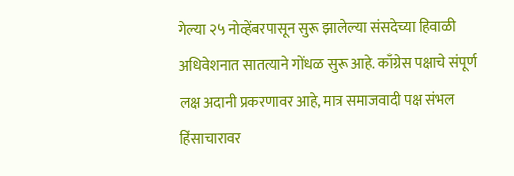गेल्या २५ नोव्हेंबरपासून सुरू झालेल्या संसदेच्या हिवाळी अधिवेशनात सातत्याने गोंधळ सुरू आहे. काँग्रेस पक्षाचे संपूर्ण लक्ष अदानी प्रकरणावर आहे, मात्र समाजवादी पक्ष संभल हिंसाचारावर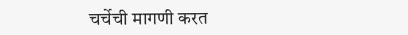चर्चेची मागणी करत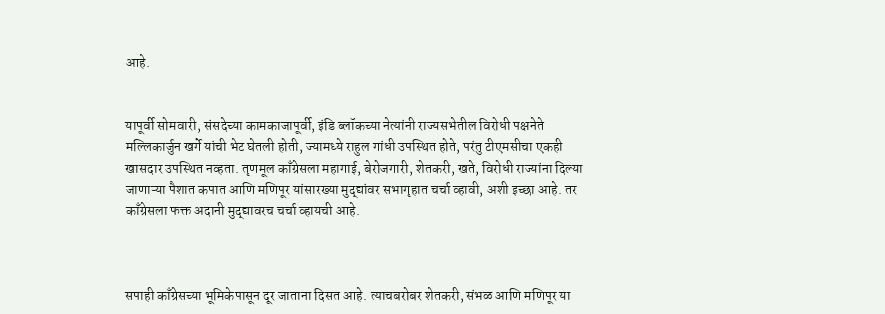आहे.


यापूर्वी सोमवारी, संसदेच्या कामकाजापूर्वी, इंडि ब्लॉकच्या नेत्यांनी राज्यसभेतील विरोधी पक्षनेते मल्लिकार्जुन खर्गे यांची भेट घेतली होती, ज्यामध्ये राहुल गांधी उपस्थित होते, परंतु टीएमसीचा एकही खासदार उपस्थित नव्हता. तृणमूल काँग्रेसला महागाई, बेरोजगारी, शेतकरी, खते, विरोधी राज्यांना दिल्या जाणाऱ्या पैशात कपात आणि मणिपूर यांसारख्या मुद्द्यांवर सभागृहात चर्चा व्हावी, अशी इच्छा आहे. तर काँग्रेसला फक्त अदानी मुद्द्यावरच चर्चा व्हायची आहे.



सपाही काँग्रेसच्या भूमिकेपासून दूर जाताना दिसत आहे. त्याचबरोबर शेतकरी, संभळ आणि मणिपूर या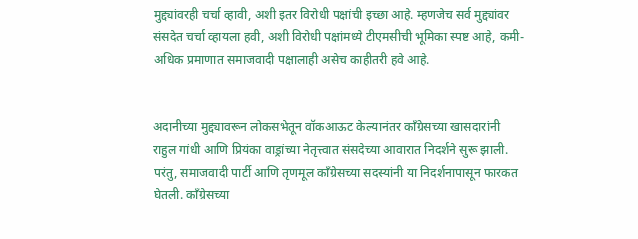मुद्द्यांवरही चर्चा व्हावी, अशी इतर विरोधी पक्षांची इच्छा आहे. म्हणजेच सर्व मुद्द्यांवर संसदेत चर्चा व्हायला हवी, अशी विरोधी पक्षांमध्ये टीएमसीची भूमिका स्पष्ट आहे, कमी-अधिक प्रमाणात समाजवादी पक्षालाही असेच काहीतरी हवे आहे.


अदानीच्या मुद्द्यावरून लोकसभेतून वॉकआऊट केल्यानंतर काँग्रेसच्या खासदारांनी राहुल गांधी आणि प्रियंका वाड्रांच्या नेतृत्त्वात संसदेच्या आवारात निदर्शने सुरू झाली. परंतु, समाजवादी पार्टी आणि तृणमूल काँग्रेसच्या सदस्यांनी या निदर्शनापासून फारकत घेतली. काँग्रेसच्या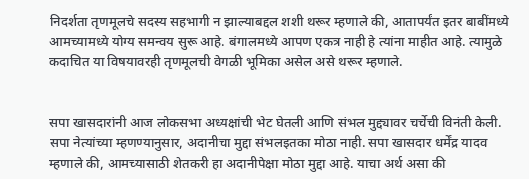निदर्शता तृणमूलचे सदस्य सहभागी न झाल्याबद्दल शशी थरूर म्हणाले की, आतापर्यंत इतर बाबींमध्ये आमच्यामध्ये योग्य समन्वय सुरू आहे. बंगालमध्ये आपण एकत्र नाही हे त्यांना माहीत आहे. त्यामुळे कदाचित या विषयावरही तृणमूलची वेगळी भूमिका असेल असे थरूर म्हणाले.


सपा खासदारांनी आज लोकसभा अध्यक्षांची भेट घेतली आणि संभल मुद्द्यावर चर्चेची विनंती केली. सपा नेत्यांच्या म्हणण्यानुसार, अदानीचा मुद्दा संभलइतका मोठा नाही. सपा खासदार धर्मेंद्र यादव म्हणाले की, आमच्यासाठी शेतकरी हा अदानीपेक्षा मोठा मुद्दा आहे. याचा अर्थ असा की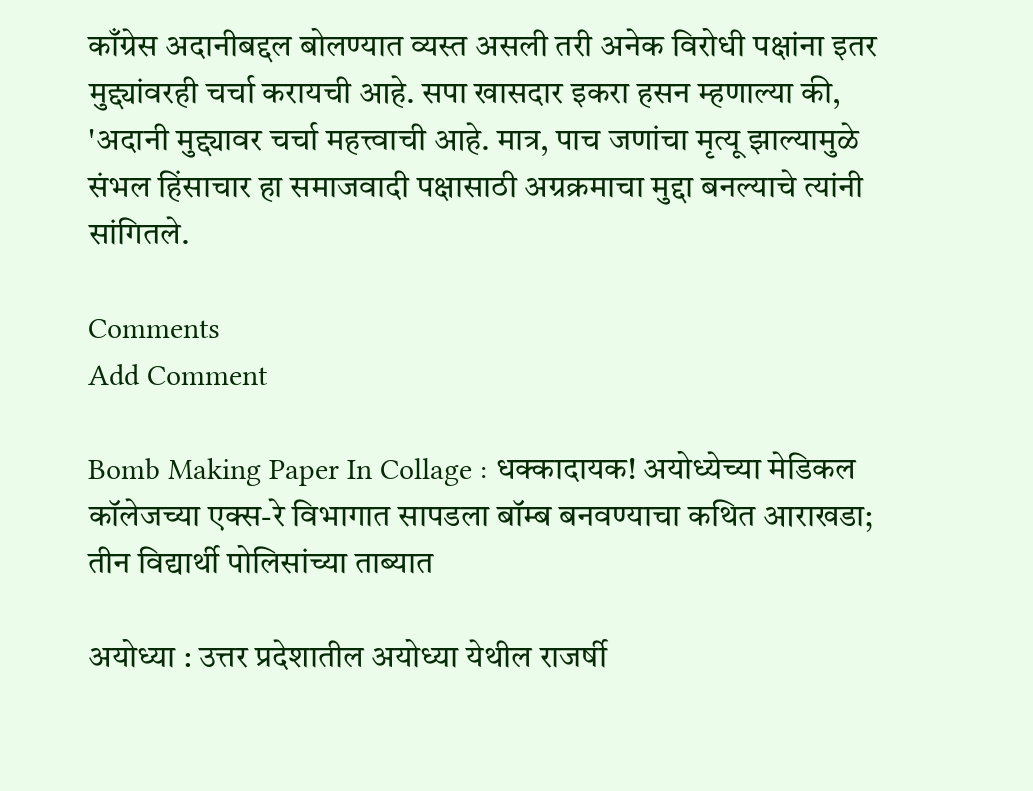काँग्रेस अदानीबद्दल बोलण्यात व्यस्त असली तरी अनेक विरोधी पक्षांना इतर मुद्द्यांवरही चर्चा करायची आहे. सपा खासदार इकरा हसन म्हणाल्या की, 'अदानी मुद्द्यावर चर्चा महत्त्वाची आहे. मात्र, पाच जणांचा मृत्यू झाल्यामुळे संभल हिंसाचार हा समाजवादी पक्षासाठी अग्रक्रमाचा मुद्दा बनल्याचे त्यांनी सांगितले.

Comments
Add Comment

Bomb Making Paper In Collage : धक्कादायक! अयोध्येच्या मेडिकल कॉलेजच्या एक्स-रे विभागात सापडला बॉम्ब बनवण्याचा कथित आराखडा; तीन विद्यार्थी पोलिसांच्या ताब्यात

अयोध्या : उत्तर प्रदेशातील अयोध्या येथील राजर्षी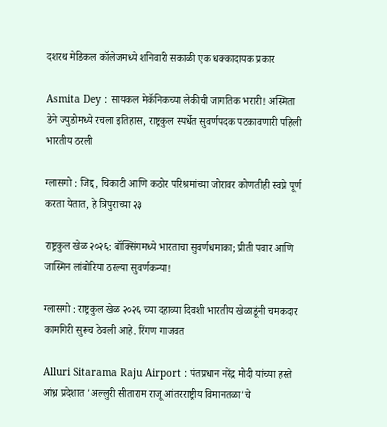दशरथ मेडिकल कॉलेजमध्ये शनिवारी सकाळी एक धक्कादायक प्रकार

Asmita Dey : सायकल मेकॅनिकच्या लेकीची जागतिक भरारी! अस्मिता डेने ज्युडोमध्ये रचला इतिहास, राष्ट्रकुल स्पर्धेत सुवर्णपदक पटकावणारी पहिली भारतीय ठरली

ग्लासगो : जिद्द, चिकाटी आणि कठोर परिश्रमांच्या जोरावर कोणतीही स्वप्ने पूर्ण करता येतात, हे त्रिपुराच्या २३

राष्ट्रकुल खेळ २०२६: बॉक्सिंगमध्ये भारताचा सुवर्णधमाका; प्रीती पवार आणि जास्मिन लांबोरिया ठरल्या सुवर्णकन्या!

ग्लासगो : राष्ट्रकुल खेळ २०२६ च्या दहाव्या दिवशी भारतीय खेळाडूंनी चमकदार कामगिरी सुरूच ठेवली आहे. रिंगण गाजवत

Alluri Sitarama Raju Airport : पंतप्रधान नरेंद्र मोदी यांच्या हस्ते आंध्र प्रदेशात 'अल्लुरी सीताराम राजू आंतरराष्ट्रीय विमानतळा'चे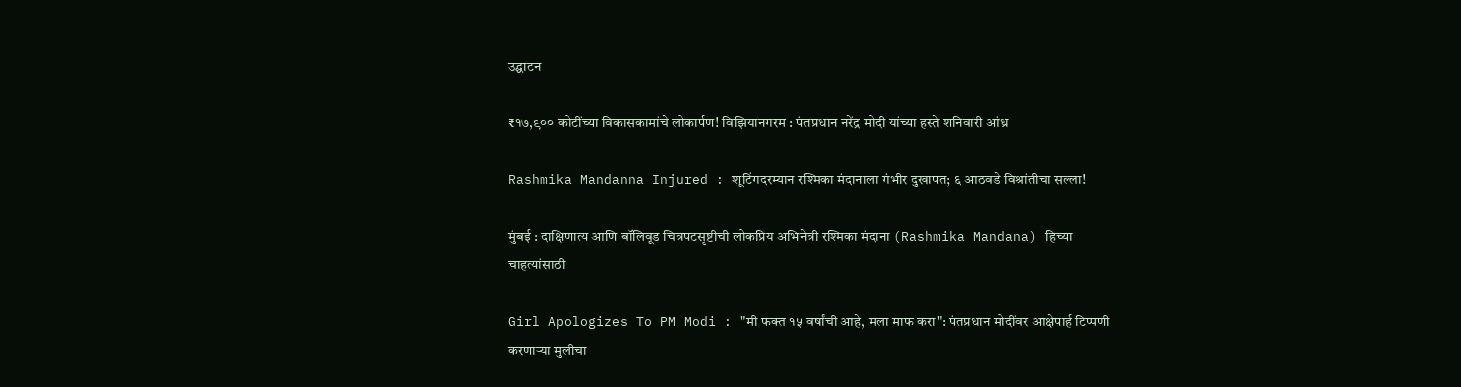उद्घाटन

₹१७,९०० कोटींच्या विकासकामांचे लोकार्पण! विझियानगरम : पंतप्रधान नरेंद्र मोदी यांच्या हस्ते शनिवारी आंध्र

Rashmika Mandanna Injured : शूटिंगदरम्यान रश्मिका मंदानाला गंभीर दुखापत; ६ आठवडे विश्रांतीचा सल्ला!

मुंबई : दाक्षिणात्य आणि बॉलिवूड चित्रपटसृष्टीची लोकप्रिय अभिनेत्री रश्मिका मंदाना (Rashmika Mandana) हिच्या चाहत्यांसाठी

Girl Apologizes To PM Modi : "मी फक्त १५ वर्षांची आहे, मला माफ करा": पंतप्रधान मोदींवर आक्षेपार्ह टिप्पणी करणाऱ्या मुलीचा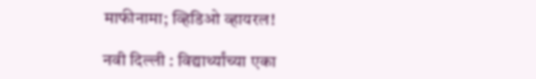माफीनामा; व्हिडिओ व्हायरल!

नवी दिल्ली : विद्यार्थ्यांच्या एका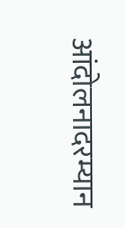आंदोलनादरम्यान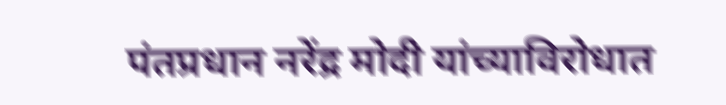पंतप्रधान नरेंद्र मोदी यांच्याविरोधात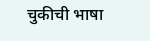चुकीची भाषा